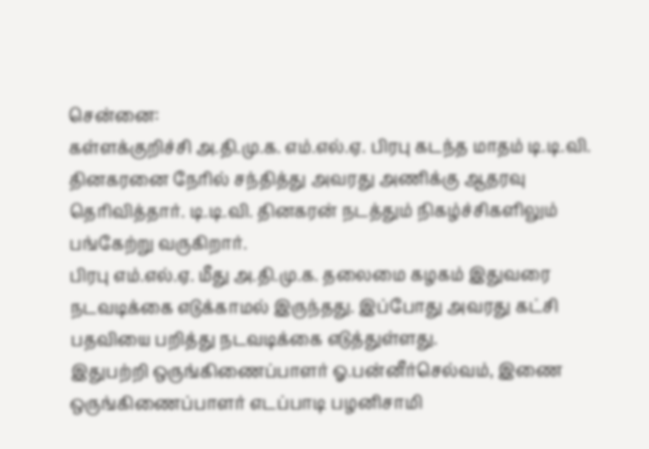சென்னை:
கள்ளக்குறிச்சி அ.தி.மு.க. எம்.எல்.ஏ. பிரபு கடந்த மாதம் டி.டி.வி. தினகரனை நேரில் சந்தித்து அவரது அணிக்கு ஆதரவு தெரிவித்தார். டி.டி.வி. தினகரன் நடத்தும் நிகழ்ச்சிகளிலும் பங்கேற்று வருகிறார்.
பிரபு எம்.எல்.ஏ. மீது அ.தி.மு.க. தலைமை கழகம் இதுவரை நடவடிக்கை எடுக்காமல் இருந்தது. இப்போது அவரது கட்சி பதவியை பறித்து நடவடிக்கை எடுத்துள்ளது.
இதுபற்றி ஒருங்கிணைப்பாளர் ஓ.பன்னீர்செல்வம், இணை ஒருங்கிணைப்பாளர் எடப்பாடி பழனிசாமி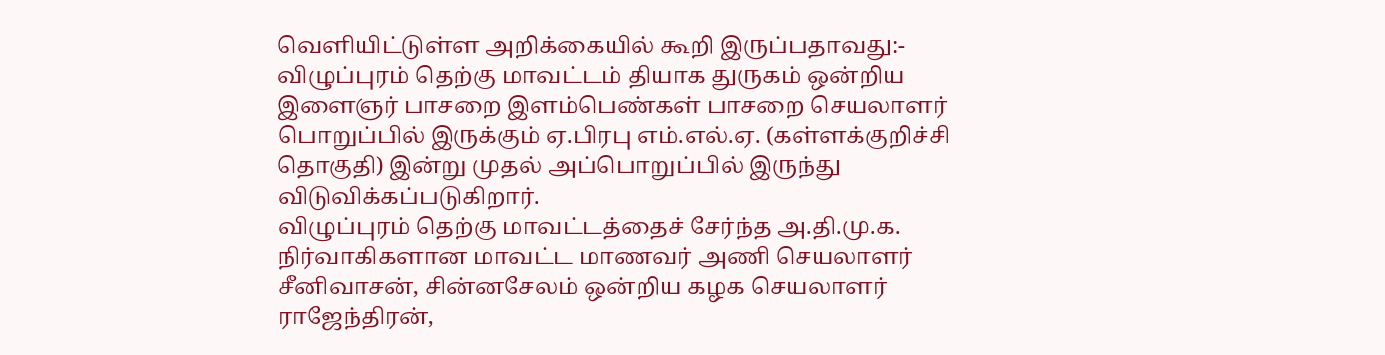வெளியிட்டுள்ள அறிக்கையில் கூறி இருப்பதாவது:-
விழுப்புரம் தெற்கு மாவட்டம் தியாக துருகம் ஒன்றிய இளைஞர் பாசறை இளம்பெண்கள் பாசறை செயலாளர் பொறுப்பில் இருக்கும் ஏ.பிரபு எம்.எல்.ஏ. (கள்ளக்குறிச்சி தொகுதி) இன்று முதல் அப்பொறுப்பில் இருந்து விடுவிக்கப்படுகிறார்.
விழுப்புரம் தெற்கு மாவட்டத்தைச் சேர்ந்த அ.தி.மு.க. நிர்வாகிகளான மாவட்ட மாணவர் அணி செயலாளர் சீனிவாசன், சின்னசேலம் ஒன்றிய கழக செயலாளர் ராஜேந்திரன்,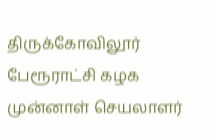திருக்கோவிலூர் பேரூராட்சி கழக முன்னாள் செயலாளர்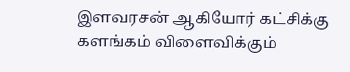இளவரசன் ஆகியோர் கட்சிக்கு களங்கம் விளைவிக்கும்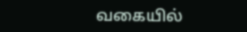வகையில்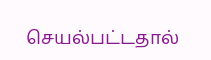செயல்பட்டதால்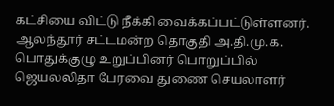கட்சியை விட்டு நீக்கி வைக்கப்பட்டுள்ளனர்.
ஆலந்தூர் சட்டமன்ற தொகுதி அ.தி.மு.க. பொதுக்குழு உறுப்பினர் பொறுப்பில் ஜெயலலிதா பேரவை துணை செயலாளர்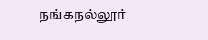நங்கநல்லூர்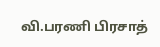வி.பரணி பிரசாத்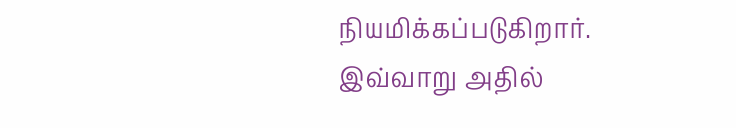நியமிக்கப்படுகிறார்.
இவ்வாறு அதில்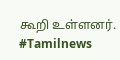கூறி உள்ளனர். #Tamilnews